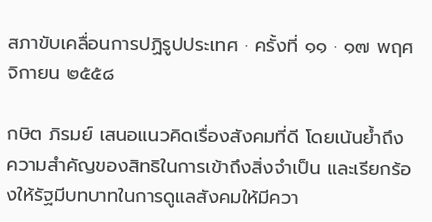สภาขับเคลื่อนการปฏิรูปประเทศ · ครั้งที่ ๑๑ · ๑๗ พฤศจิกายน ๒๕๕๘

กษิต ภิรมย์ เสนอแนวคิดเรื่องสังคมที่ดี โดยเน้นย้ำถึงความสำคัญของสิทธิในการเข้าถึงสิ่งจำเป็น และเรียกร้องให้รัฐมีบทบาทในการดูแลสังคมให้มีควา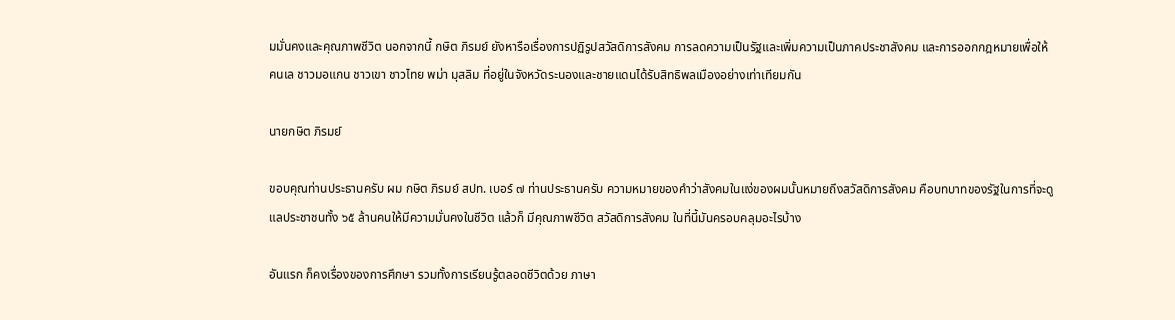มมั่นคงและคุณภาพชีวิต นอกจากนี้ กษิต ภิรมย์ ยังหารือเรื่องการปฏิรูปสวัสดิการสังคม การลดความเป็นรัฐและเพิ่มความเป็นภาคประชาสังคม และการออกกฎหมายเพื่อให้คนเล ชาวมอแกน ชาวเขา ชาวไทย พม่า มุสลิม ที่อยู่ในจังหวัดระนองและชายแดนได้รับสิทธิพลเมืองอย่างเท่าเทียมกัน

นายกษิต ภิรมย์

ขอบคุณท่านประธานครับ ผม กษิต ภิรมย์ สปท. เบอร์ ๗ ท่านประธานครับ ความหมายของคําว่าสังคมในแง่ของผมนั้นหมายถึงสวัสดิการสังคม คือบทบาทของรัฐในการที่จะดูแลประชาชนทั้ง ๖๕ ล้านคนให้มีความมั่นคงในชีวิต แล้วก็ มีคุณภาพชีวิต สวัสดิการสังคม ในที่นี้มันครอบคลุมอะไรบ้าง

อันแรก ก็คงเรื่องของการศึกษา รวมทั้งการเรียนรู้ตลอดชีวิตด้วย ภาษา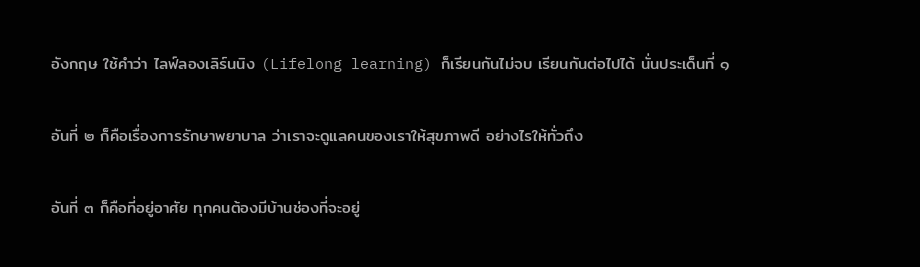อังกฤษ ใช้คําว่า ไลฟ์ลองเลิร์นนิง (Lifelong learning) ก็เรียนกันไม่จบ เรียนกันต่อไปได้ นั่นประเด็นที่ ๑

อันที่ ๒ ก็คือเรื่องการรักษาพยาบาล ว่าเราจะดูแลคนของเราให้สุขภาพดี อย่างไรให้ทั่วถึง

อันที่ ๓ ก็คือที่อยู่อาศัย ทุกคนต้องมีบ้านช่องที่จะอยู่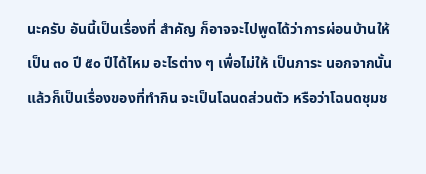นะครับ อันนี้เป็นเรื่องที่ สําคัญ ก็อาจจะไปพูดได้ว่าการผ่อนบ้านให้เป็น ๓๐ ปี ๕๐ ปีได้ไหม อะไรต่าง ๆ เพื่อไม่ให้ เป็นภาระ นอกจากนั้นแล้วก็เป็นเรื่องของที่ทํากิน จะเป็นโฉนดส่วนตัว หรือว่าโฉนดชุมช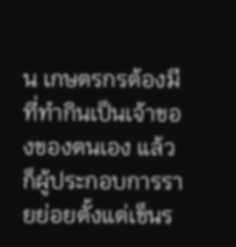น เกษตรกรต้องมีที่ทํากินเป็นเจ้าของของตนเอง แล้วก็ผู้ประกอบการรายย่อยตั้งแต่เข็นร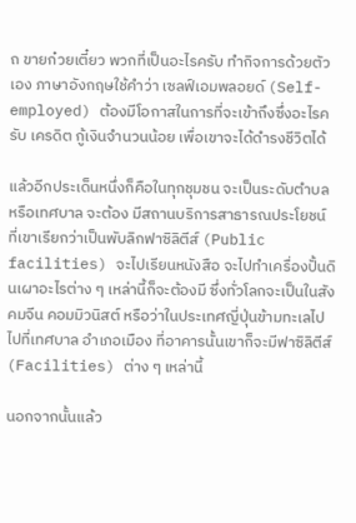ถ ขายก๋วยเตี๋ยว พวกที่เป็นอะไรครับ ทํากิจการด้วยตัวเอง ภาษาอังกฤษใช้คําว่า เซลฟ์เอมพลอยด์ (Self-employed) ต้องมีโอกาสในการที่จะเข้าถึงซึ่งอะไรครับ เครดิต กู้เงินจํานวนน้อย เพื่อเขาจะได้ดํารงชีวิตได้

แล้วอีกประเด็นหนึ่งก็คือในทุกชุมชน จะเป็นระดับตําบลหรือเทศบาล จะต้อง มีสถานบริการสาธารณประโยชน์ ที่เขาเรียกว่าเป็นพับลิกฟาซิลิตีส์ (Public facilities) จะไปเรียนหนังสือ จะไปทําเครื่องปั้นดินเผาอะไรต่าง ๆ เหล่านี้ก็จะต้องมี ซึ่งทั่วโลกจะเป็นในสังคมจีน คอมมิวนิสต์ หรือว่าในประเทศญี่ปุ่นข้ามทะเลไป ไปที่เทศบาล อําเภอเมือง ที่อาคารนั้นเขาก็จะมีฟาซิลิตีส์ (Facilities) ต่าง ๆ เหล่านี้

นอกจากนั้นแล้ว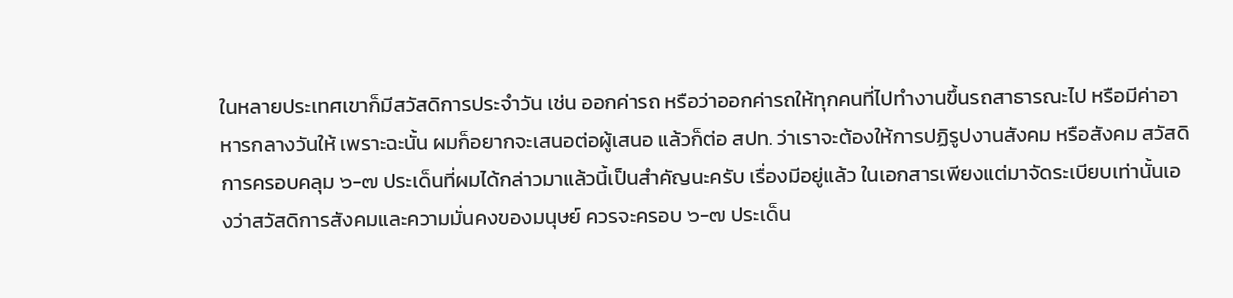ในหลายประเทศเขาก็มีสวัสดิการประจําวัน เช่น ออกค่ารถ หรือว่าออกค่ารถให้ทุกคนที่ไปทํางานขึ้นรถสาธารณะไป หรือมีค่าอาหารกลางวันให้ เพราะฉะนั้น ผมก็อยากจะเสนอต่อผู้เสนอ แล้วก็ต่อ สปท. ว่าเราจะต้องให้การปฏิรูปงานสังคม หรือสังคม สวัสดิการครอบคลุม ๖-๗ ประเด็นที่ผมได้กล่าวมาแล้วนี้เป็นสําคัญนะครับ เรื่องมีอยู่แล้ว ในเอกสารเพียงแต่มาจัดระเบียบเท่านั้นเองว่าสวัสดิการสังคมและความมั่นคงของมนุษย์ ควรจะครอบ ๖-๗ ประเด็น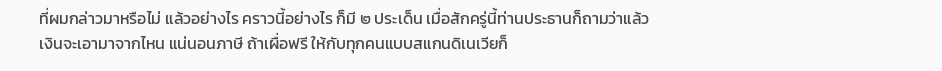ที่ผมกล่าวมาหรือไม่ แล้วอย่างไร คราวนี้อย่างไร ก็มี ๒ ประเด็น เมื่อสักครู่นี้ท่านประธานก็ถามว่าแล้วเงินจะเอามาจากไหน แน่นอนภาษี ถ้าเผื่อฟรี ให้กับทุกคนแบบสแกนดิเนเวียก็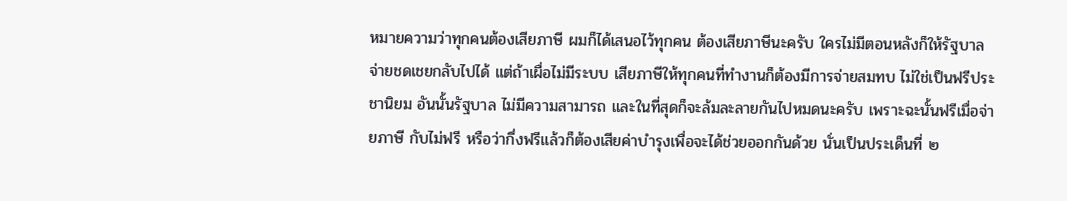หมายความว่าทุกคนต้องเสียภาษี ผมก็ได้เสนอไว้ทุกคน ต้องเสียภาษีนะครับ ใครไม่มีตอนหลังก็ให้รัฐบาลจ่ายชดเชยกลับไปได้ แต่ถ้าเผื่อไม่มีระบบ เสียภาษีให้ทุกคนที่ทํางานก็ต้องมีการจ่ายสมทบ ไม่ใช่เป็นฟรีประชานิยม อันนั้นรัฐบาล ไม่มีความสามารถ และในที่สุดก็จะล้มละลายกันไปหมดนะครับ เพราะฉะนั้นฟรีเมื่อจ่ายภาษี กับไม่ฟรี หรือว่ากึ่งฟรีแล้วก็ต้องเสียค่าบํารุงเพื่อจะได้ช่วยออกกันด้วย นั่นเป็นประเด็นที่ ๒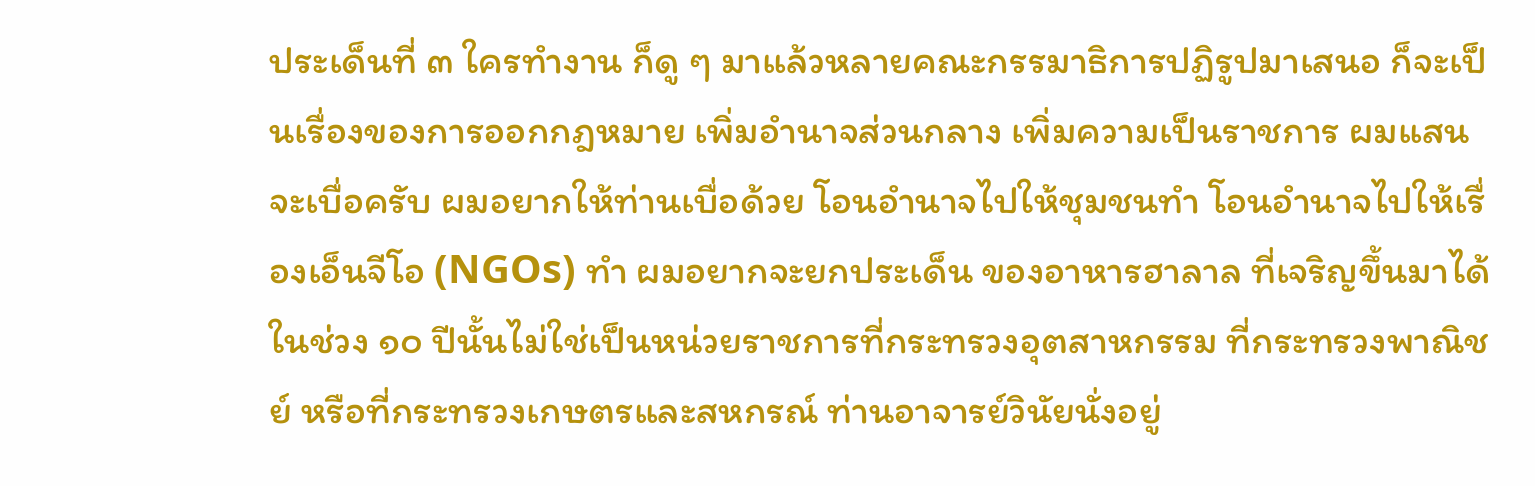ประเด็นที่ ๓ ใครทํางาน ก็ดู ๆ มาแล้วหลายคณะกรรมาธิการปฏิรูปมาเสนอ ก็จะเป็นเรื่องของการออกกฎหมาย เพิ่มอํานาจส่วนกลาง เพิ่มความเป็นราชการ ผมแสนจะเบื่อครับ ผมอยากให้ท่านเบื่อด้วย โอนอํานาจไปให้ชุมชนทํา โอนอํานาจไปให้เรื่องเอ็นจีโอ (NGOs) ทํา ผมอยากจะยกประเด็น ของอาหารฮาลาล ที่เจริญขึ้นมาได้ในช่วง ๑๐ ปีนั้นไม่ใช่เป็นหน่วยราชการที่กระทรวงอุตสาหกรรม ที่กระทรวงพาณิชย์ หรือที่กระทรวงเกษตรและสหกรณ์ ท่านอาจารย์วินัยนั่งอยู่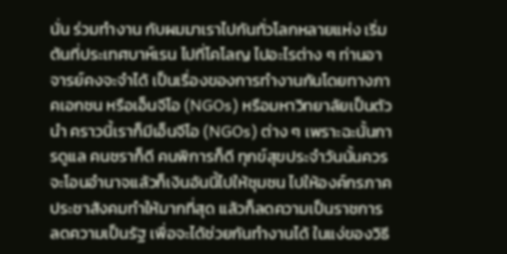นั่น ร่วมทํางาน กับผมมาเราไปกันทั่วโลกหลายแห่ง เริ่มต้นที่ประเทศบาห์เรน ไปที่โคโลญ ไปอะไรต่าง ๆ ท่านอาจารย์คงจะจําได้ เป็นเรื่องของการทํางานกันโดยทางภาคเอกชน หรือเอ็นจีโอ (NGOs) หรือมหาวิทยาลัยเป็นตัวนํา คราวนี้เราก็มีเอ็นจีโอ (NGOs) ต่าง ๆ เพราะฉะนั้นการดูแล คนชราก็ดี คนพิการก็ดี ทุกข์สุขประจําวันนั้นควรจะโอนอํานาจแล้วก็เงินอันนี้ไปให้ชุมชน ไปให้องค์กรภาคประชาสังคมทําให้มากที่สุด แล้วก็ลดความเป็นราชการ ลดความเป็นรัฐ เพื่อจะได้ช่วยกันทํางานได้ ในแง่ของวิธี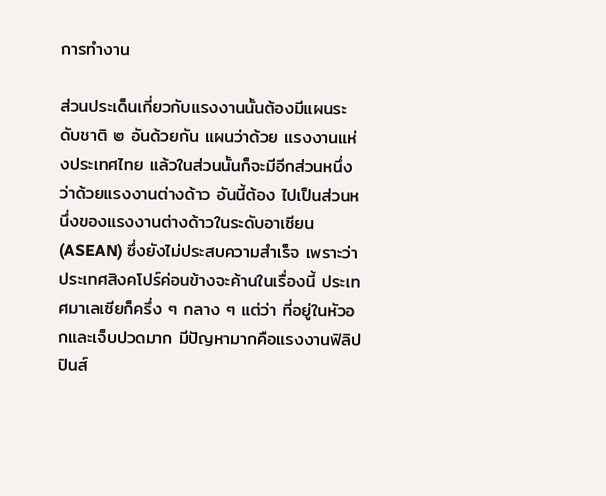การทํางาน

ส่วนประเด็นเกี่ยวกับแรงงานนั้นต้องมีแผนระดับชาติ ๒ อันด้วยกัน แผนว่าด้วย แรงงานแห่งประเทศไทย แล้วในส่วนนั้นก็จะมีอีกส่วนหนึ่งว่าด้วยแรงงานต่างด้าว อันนี้ต้อง ไปเป็นส่วนหนึ่งของแรงงานต่างด้าวในระดับอาเซียน (ASEAN) ซึ่งยังไม่ประสบความสําเร็จ เพราะว่าประเทศสิงคโปร์ค่อนข้างจะค้านในเรื่องนี้ ประเทศมาเลเซียก็ครึ่ง ๆ กลาง ๆ แต่ว่า ที่อยู่ในหัวอกและเจ็บปวดมาก มีปัญหามากคือแรงงานฟิลิปปินส์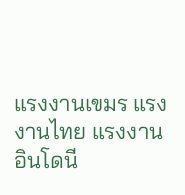แรงงานเขมร แรงงานไทย แรงงานอินโดนี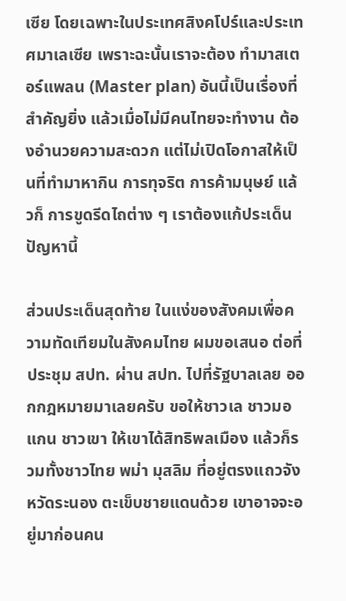เซีย โดยเฉพาะในประเทศสิงคโปร์และประเทศมาเลเซีย เพราะฉะนั้นเราจะต้อง ทํามาสเตอร์แพลน (Master plan) อันนี้เป็นเรื่องที่สําคัญยิ่ง แล้วเมื่อไม่มีคนไทยจะทํางาน ต้องอํานวยความสะดวก แต่ไม่เปิดโอกาสให้เป็นที่ทํามาหากิน การทุจริต การค้ามนุษย์ แล้วก็ การขูดรีดไถต่าง ๆ เราต้องแก้ประเด็นปัญหานี้

ส่วนประเด็นสุดท้าย ในแง่ของสังคมเพื่อความทัดเทียมในสังคมไทย ผมขอเสนอ ต่อที่ประชุม สปท. ผ่าน สปท. ไปที่รัฐบาลเลย ออกกฎหมายมาเลยครับ ขอให้ชาวเล ชาวมอแกน ชาวเขา ให้เขาได้สิทธิพลเมือง แล้วก็รวมทั้งชาวไทย พม่า มุสลิม ที่อยู่ตรงแถวจังหวัดระนอง ตะเข็บชายแดนด้วย เขาอาจจะอยู่มาก่อนคน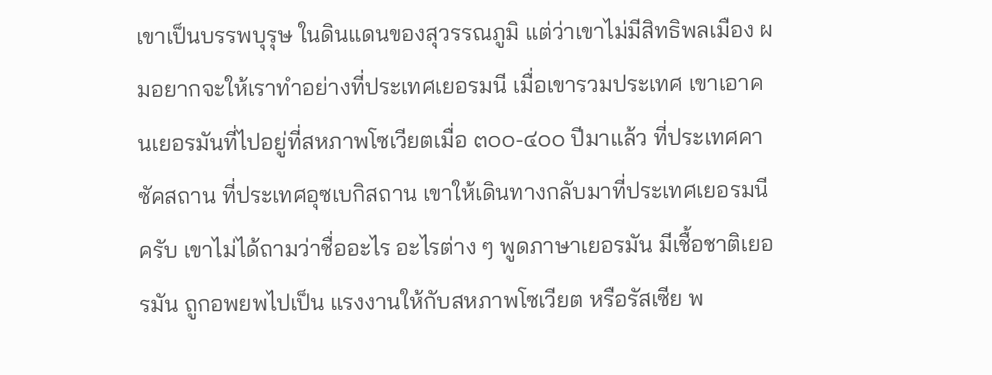เขาเป็นบรรพบุรุษ ในดินแดนของสุวรรณภูมิ แต่ว่าเขาไม่มีสิทธิพลเมือง ผมอยากจะให้เราทําอย่างที่ประเทศเยอรมนี เมื่อเขารวมประเทศ เขาเอาคนเยอรมันที่ไปอยู่ที่สหภาพโซเวียตเมื่อ ๓๐๐-๔๐๐ ปีมาแล้ว ที่ประเทศคาซัคสถาน ที่ประเทศอุซเบกิสถาน เขาให้เดินทางกลับมาที่ประเทศเยอรมนีครับ เขาไม่ได้ถามว่าชื่ออะไร อะไรต่าง ๆ พูดภาษาเยอรมัน มีเชื้อชาติเยอรมัน ถูกอพยพไปเป็น แรงงานให้กับสหภาพโซเวียต หรือรัสเซีย พ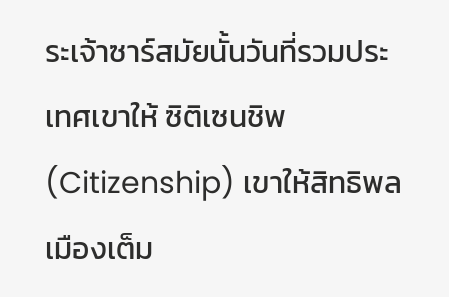ระเจ้าซาร์สมัยนั้นวันที่รวมประเทศเขาให้ ซิติเซนชิพ (Citizenship) เขาให้สิทธิพลเมืองเต็ม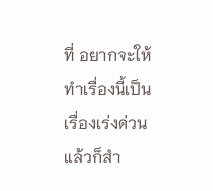ที่ อยากจะให้ทําเรื่องนี้เป็นเรื่องเร่งด่วน แล้วก็สํา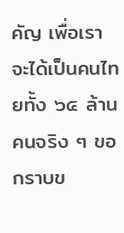คัญ เพื่อเราจะได้เป็นคนไทยทั้ง ๖๕ ล้านคนจริง ๆ ขอกราบข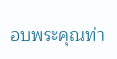อบพระคุณท่า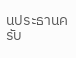นประธานครับ